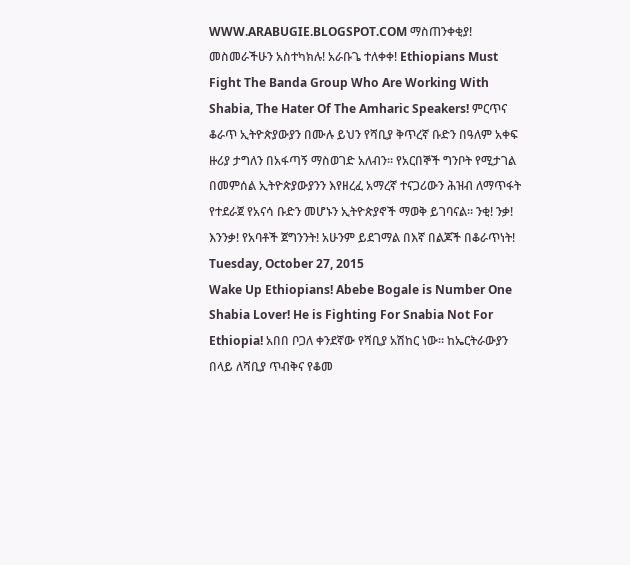WWW.ARABUGIE.BLOGSPOT.COM ማስጠንቀቂያ! መስመራችሁን አስተካክሉ! አራቡጌ ተለቀቀ! Ethiopians Must Fight The Banda Group Who Are Working With Shabia, The Hater Of The Amharic Speakers! ምርጥና ቆራጥ ኢትዮጵያውያን በሙሉ ይህን የሻቢያ ቅጥረኛ ቡድን በዓለም አቀፍ ዙሪያ ታግለን በአፋጣኝ ማስወገድ አለብን። የአርበኞች ግንቦት የሚታገል በመምሰል ኢትዮጵያውያንን እየዘረፈ አማረኛ ተናጋሪውን ሕዝብ ለማጥፋት የተደራጀ የአናሳ ቡድን መሆኑን ኢትዮጵያኖች ማወቅ ይገባናል። ንቂ! ንቃ! እንንቃ! የአባቶች ጀግንንት! አሁንም ይደገማል በእኛ በልጆች በቆራጥነት!
Tuesday, October 27, 2015
Wake Up Ethiopians! Abebe Bogale is Number One Shabia Lover! He is Fighting For Snabia Not For Ethiopia! አበበ ቦጋለ ቀንደኛው የሻቢያ አሽከር ነው። ከኤርትራውያን በላይ ለሻቢያ ጥብቅና የቆመ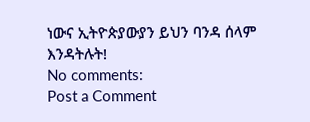ነውና ኢትዮጵያውያን ይህን ባንዳ ሰላም እንዳትሉት!
No comments:
Post a Comment